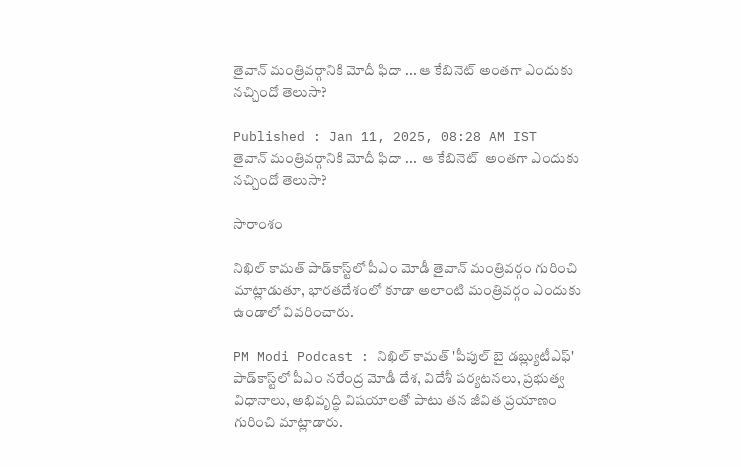తైవాన్ మంత్రివర్గానికి మోదీ ఫిదా ... ఆ కేబినెట్ అంతగా ఎందుకు నచ్చిందో తెలుసా?

Published : Jan 11, 2025, 08:28 AM IST
తైవాన్ మంత్రివర్గానికి మోదీ ఫిదా ...  ఆ కేబినెట్  అంతగా ఎందుకు నచ్చిందో తెలుసా?

సారాంశం

నిఖిల్ కామత్ పాడ్‌కాస్ట్‌లో పీఎం మోడీ తైవాన్ మంత్రివర్గం గురించి మాట్లాడుతూ, భారతదేశంలో కూడా అలాంటి మంత్రివర్గం ఎందుకు ఉండాలో వివరించారు.

PM Modi Podcast : నిఖిల్ కామత్ 'పీపుల్ బై డబ్ల్యుటీఎఫ్' పాడ్‌కాస్ట్‌లో పీఎం నరేంద్ర మోడీ దేశ, విదేశీ పర్యటనలు, ప్రభుత్వ విధానాలు, అభివృద్ధి విషయాలతో పాటు తన జీవిత ప్రయాణం గురించి మాట్లాడారు.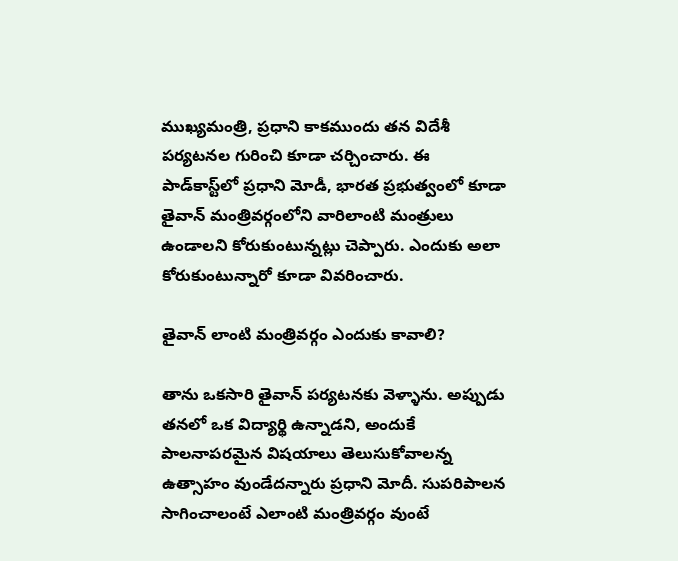ముఖ్యమంత్రి, ప్రధాని కాకముందు తన విదేశీ పర్యటనల గురించి కూడా చర్చించారు. ఈ పాడ్‌కాస్ట్‌లో ప్రధాని మోడీ, భారత ప్రభుత్వంలో కూడా తైవాన్ మంత్రివర్గంలోని వారిలాంటి మంత్రులు ఉండాలని కోరుకుంటున్నట్లు చెప్పారు. ఎందుకు అలా కోరుకుంటున్నారో కూడా వివరించారు.

తైవాన్ లాంటి మంత్రివర్గం ఎందుకు కావాలి?

తాను ఒకసారి తైవాన్ పర్యటనకు వెళ్ళాను. అప్పుడు తనలో ఒక విద్యార్థి ఉన్నాడని, అందుకే పాలనాపరమైన విషయాలు తెలుసుకోవాలన్న ఉత్సాహం వుండేదన్నారు ప్రధాని మోదీ. సుపరిపాలన సాగించాలంటే ఎలాంటి మంత్రివర్గం వుంటే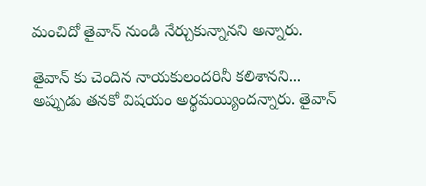మంచిదో తైవాన్ నుండి నేర్చుకున్నానని అన్నారు.

తైవాన్ కు చెందిన నాయకులందరినీ కలిశానని... అప్పుడు తనకో విషయం అర్థమయ్యిందన్నారు. తైవాన్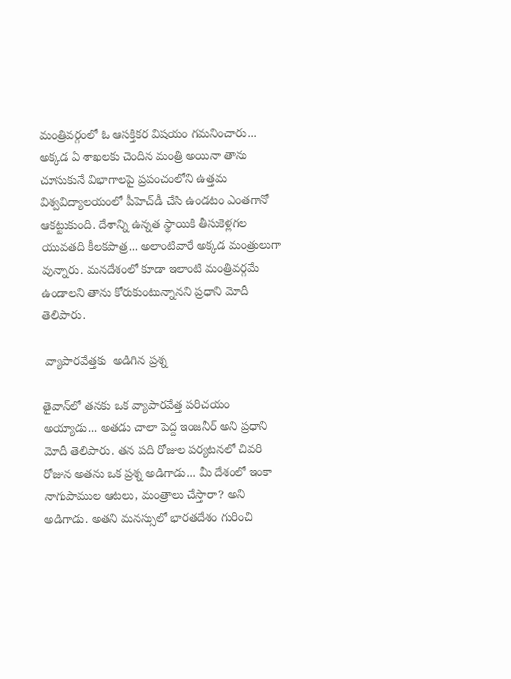మంత్రివర్గంలో ఓ ఆసక్తికర విషయం గమనించారు... అక్కడ ఏ శాఖలకు చెందిన మంత్రి అయినా తాను చూసుకునే విభాగాలపై ప్రపంచంలోని ఉత్తమ విశ్వవిద్యాలయంలో పీహెచ్‌డీ చేసి ఉండటం ఎంతగానో ఆకట్టుకుంది. దేశాన్ని ఉన్నత స్థాయికి తీసుకెళ్లగల యువతది కీలకపాత్ర... అలాంటివారే అక్కడ మంత్రులుగా వున్నారు. మనదేశంలో కూడా ఇలాంటి మంత్రివర్గమే ఉండాలని తాను కోరుకుంటున్నానని ప్రధాని మోదీ తెలిపారు.

 వ్యాపారవేత్తకు  అడిగిన ప్రశ్న

తైవాన్‌లో తనకు ఒక వ్యాపారవేత్త పరిచయం అయ్యాడు... అతడు చాలా పెద్ద ఇంజనీర్ అని ప్రధాని మోదీ తెలిపారు. తన పది రోజుల పర్యటనలో చివరి రోజున అతను ఒక ప్రశ్న అడిగాడు... మీ దేశంలో ఇంకా నాగుపాముల ఆటలు, మంత్రాలు చేస్తారా? అని అడిగాడు. అతని మనస్సులో భారతదేశం గురించి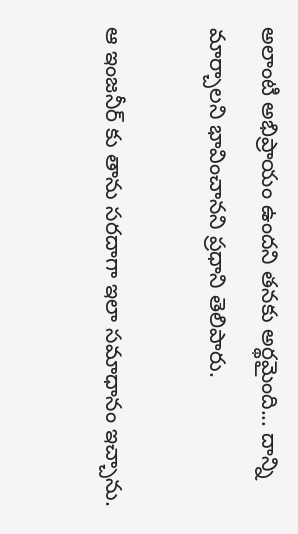అలాంటి అభిప్రాయం ఉందని తనకు అర్థమైంది... దాన్ని మార్చాలని భావించానని ప్రధాని తెలిపారు.

ఆ ఇంజనీర్ కు తాను సరదాగా ఇలా సమాధానం ఇచ్చాను.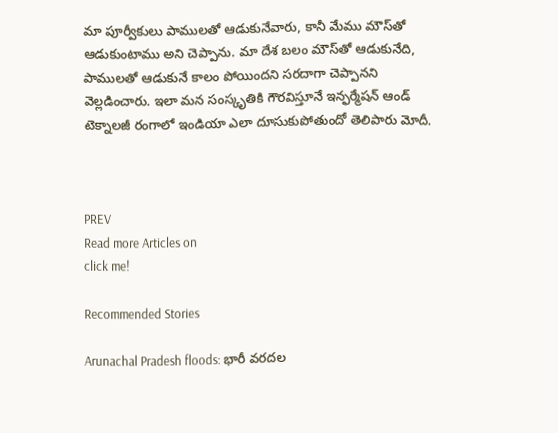మా పూర్వీకులు పాములతో ఆడుకునేవారు, కానీ మేము మౌస్‌తో ఆడుకుంటాము అని చెప్పాను. మా దేశ బలం మౌస్‌తో ఆడుకునేది, పాములతో ఆడుకునే కాలం పోయిందని సరదాగా చెప్పానని వెల్లడించారు. ఇలా మన సంస్కృతికి గౌరవిస్తూనే ఇన్ఫర్మేషన్ ఆండ్ టెక్నాలజీ రంగాలో ఇండియా ఎలా దూసుకుపోతుందో తెలిపారు మోదీ.



PREV
Read more Articles on
click me!

Recommended Stories

Arunachal Pradesh floods: భారీ వరదల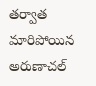తర్వాత మారిపోయిన అరుణాచల్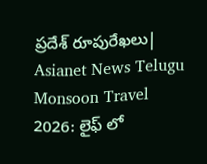ప్రదేశ్ రూపురేఖలు| Asianet News Telugu
Monsoon Travel 2026: లైఫ్ లో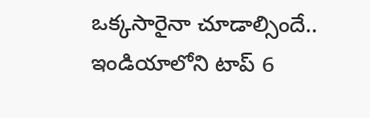ఒక్కసారైనా చూడాల్సిందే.. ఇండియాలోని టాప్ 6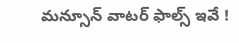మన్సూన్ వాటర్ ఫాల్స్ ఇవే !